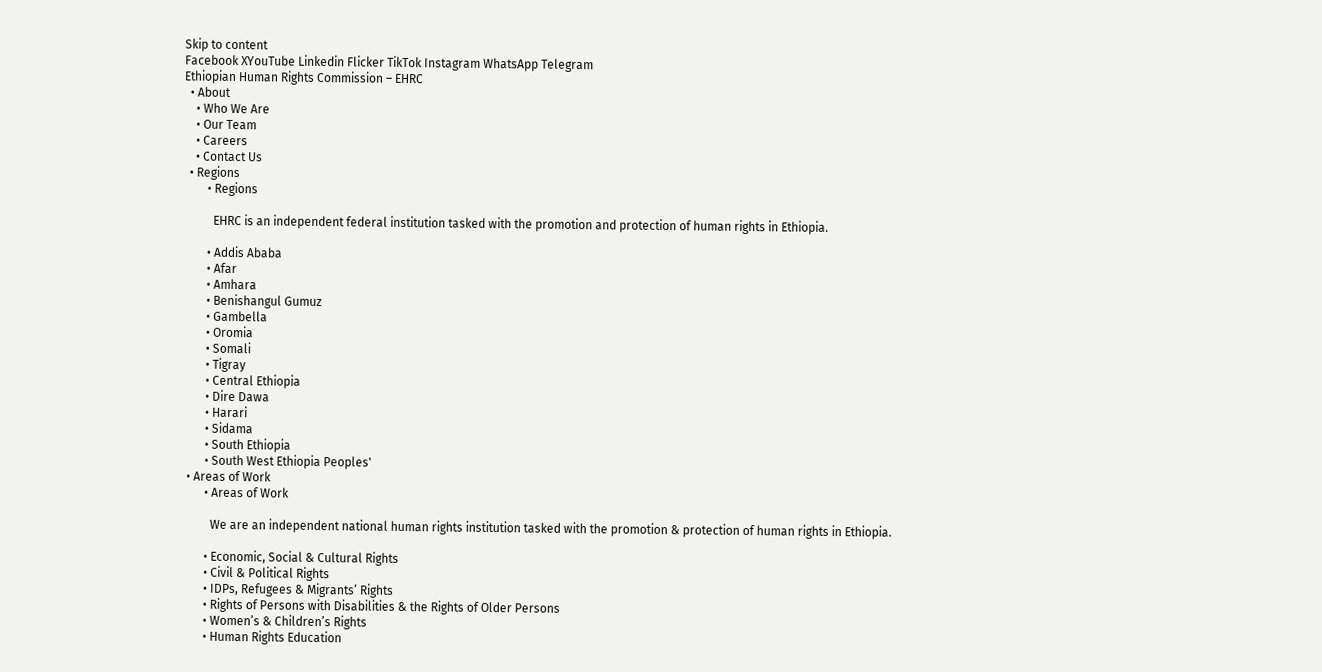Skip to content
Facebook XYouTube Linkedin Flicker TikTok Instagram WhatsApp Telegram
Ethiopian Human Rights Commission – EHRC
  • About
    • Who We Are
    • Our Team
    • Careers
    • Contact Us
  • Regions
        • Regions

          EHRC is an independent federal institution tasked with the promotion and protection of human rights in Ethiopia.

        • Addis Ababa
        • Afar
        • Amhara
        • Benishangul Gumuz
        • Gambella
        • Oromia
        • Somali
        • Tigray
        • Central Ethiopia
        • Dire Dawa
        • Harari
        • Sidama
        • South Ethiopia
        • South West Ethiopia Peoples'
  • Areas of Work
        • Areas of Work

          We are an independent national human rights institution tasked with the promotion & protection of human rights in Ethiopia.

        • Economic, Social & Cultural Rights
        • Civil & Political Rights
        • IDPs, Refugees & Migrants’ Rights
        • Rights of Persons with Disabilities & the Rights of Older Persons
        • Women’s & Children’s Rights
        • Human Rights Education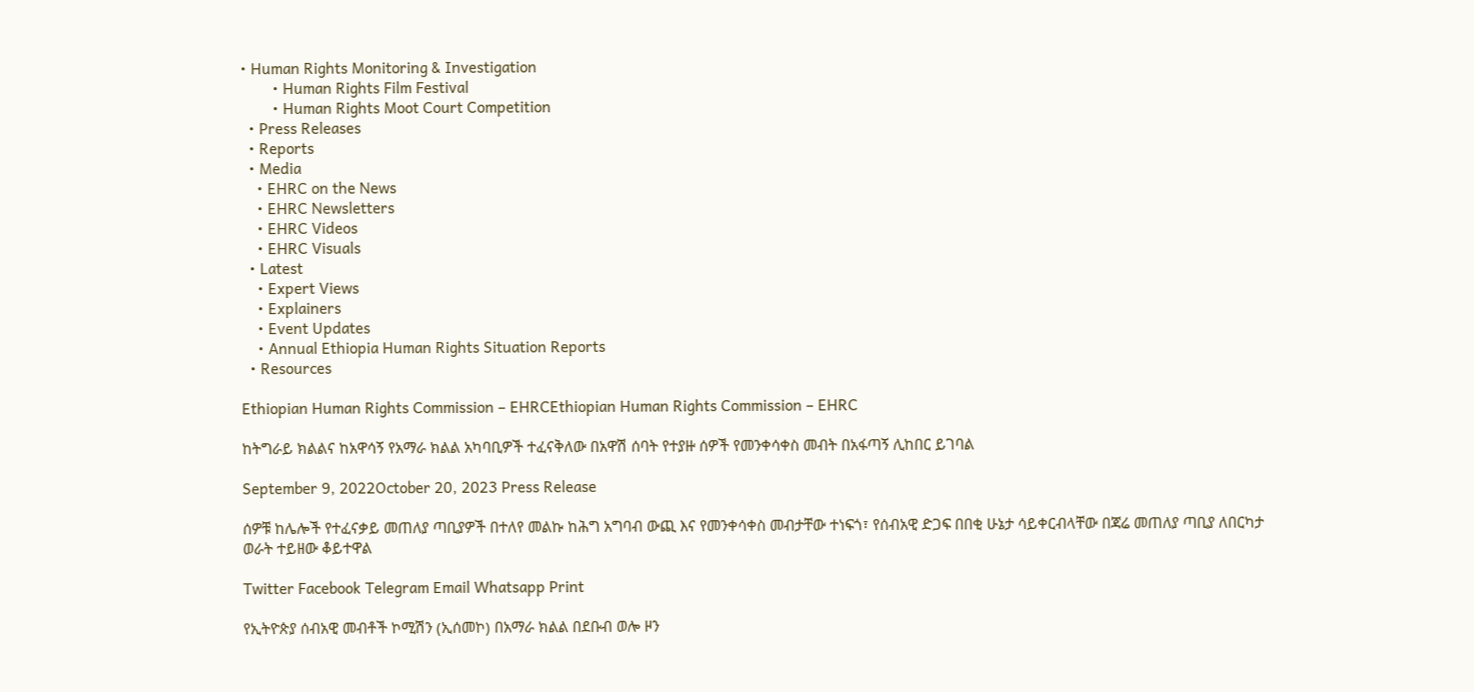• Human Rights Monitoring & Investigation
        • Human Rights Film Festival
        • Human Rights Moot Court Competition
  • Press Releases
  • Reports
  • Media
    • EHRC on the News
    • EHRC Newsletters
    • EHRC Videos
    • EHRC Visuals
  • Latest
    • Expert Views
    • Explainers
    • Event Updates
    • Annual Ethiopia Human Rights Situation Reports
  • Resources

Ethiopian Human Rights Commission – EHRCEthiopian Human Rights Commission – EHRC

ከትግራይ ክልልና ከአዋሳኝ የአማራ ክልል አካባቢዎች ተፈናቅለው በአዋሽ ሰባት የተያዙ ሰዎች የመንቀሳቀስ መብት በአፋጣኝ ሊከበር ይገባል

September 9, 2022October 20, 2023 Press Release

ሰዎቹ ከሌሎች የተፈናቃይ መጠለያ ጣቢያዎች በተለየ መልኩ ከሕግ አግባብ ውጪ እና የመንቀሳቀስ መብታቸው ተነፍጎ፣ የሰብአዊ ድጋፍ በበቂ ሁኔታ ሳይቀርብላቸው በጃሬ መጠለያ ጣቢያ ለበርካታ ወራት ተይዘው ቆይተዋል

Twitter Facebook Telegram Email Whatsapp Print

የኢትዮጵያ ሰብአዊ መብቶች ኮሚሽን (ኢሰመኮ) በአማራ ክልል በደቡብ ወሎ ዞን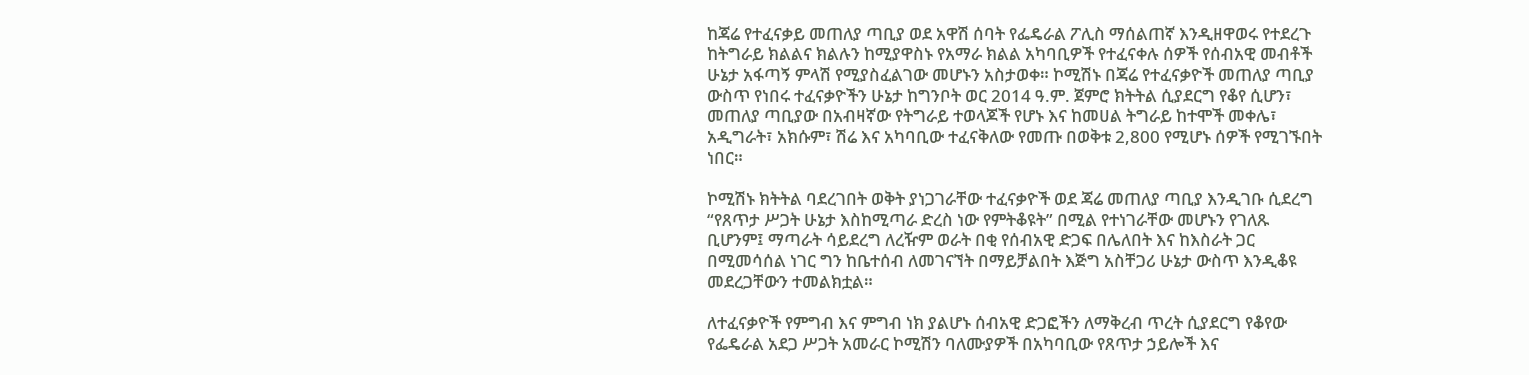ከጃሬ የተፈናቃይ መጠለያ ጣቢያ ወደ አዋሽ ሰባት የፌዴራል ፖሊስ ማሰልጠኛ እንዲዘዋወሩ የተደረጉ ከትግራይ ክልልና ክልሉን ከሚያዋስኑ የአማራ ክልል አካባቢዎች የተፈናቀሉ ሰዎች የሰብአዊ መብቶች ሁኔታ አፋጣኝ ምላሽ የሚያስፈልገው መሆኑን አስታወቀ። ኮሚሽኑ በጃሬ የተፈናቃዮች መጠለያ ጣቢያ ውስጥ የነበሩ ተፈናቃዮችን ሁኔታ ከግንቦት ወር 2014 ዓ.ም. ጀምሮ ክትትል ሲያደርግ የቆየ ሲሆን፣ መጠለያ ጣቢያው በአብዛኛው የትግራይ ተወላጆች የሆኑ እና ከመሀል ትግራይ ከተሞች መቀሌ፣ አዲግራት፣ አክሱም፣ ሽሬ እና አካባቢው ተፈናቅለው የመጡ በወቅቱ 2,800 የሚሆኑ ሰዎች የሚገኙበት ነበር።

ኮሚሽኑ ክትትል ባደረገበት ወቅት ያነጋገራቸው ተፈናቃዮች ወደ ጃሬ መጠለያ ጣቢያ እንዲገቡ ሲደረግ “የጸጥታ ሥጋት ሁኔታ እስከሚጣራ ድረስ ነው የምትቆዩት” በሚል የተነገራቸው መሆኑን የገለጹ ቢሆንም፤ ማጣራት ሳይደረግ ለረዥም ወራት በቂ የሰብአዊ ድጋፍ በሌለበት እና ከእስራት ጋር በሚመሳሰል ነገር ግን ከቤተሰብ ለመገናኘት በማይቻልበት እጅግ አስቸጋሪ ሁኔታ ውስጥ እንዲቆዩ መደረጋቸውን ተመልክቷል።

ለተፈናቃዮች የምግብ እና ምግብ ነክ ያልሆኑ ሰብአዊ ድጋፎችን ለማቅረብ ጥረት ሲያደርግ የቆየው የፌዴራል አደጋ ሥጋት አመራር ኮሚሽን ባለሙያዎች በአካባቢው የጸጥታ ኃይሎች እና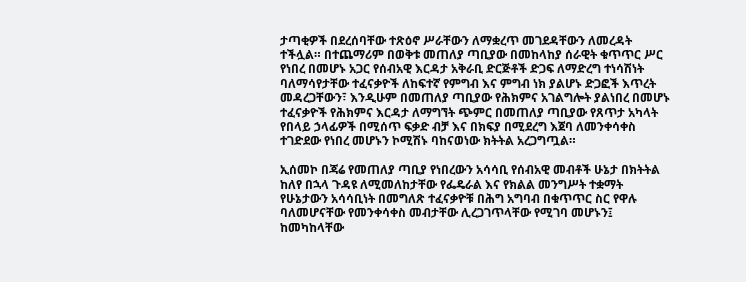ታጣቂዎች በደረሰባቸው ተጽዕኖ ሥራቸውን ለማቋረጥ መገደዳቸውን ለመረዳት ተችሏል። በተጨማሪም በወቅቱ መጠለያ ጣቢያው በመከላከያ ሰራዊት ቁጥጥር ሥር የነበረ በመሆኑ አጋር የሰብአዊ እርዳታ አቅራቢ ድርጅቶች ድጋፍ ለማድረግ ተነሳሽነት ባለማሳየታቸው ተፈናቃዮች ለከፍተኛ የምግብ እና ምግብ ነክ ያልሆኑ ድጋፎች እጥረት መዳረጋቸውን፣ እንዲሁም በመጠለያ ጣቢያው የሕክምና አገልግሎት ያልነበረ በመሆኑ ተፈናቃዮች የሕክምና እርዳታ ለማግኘት ጭምር በመጠለያ ጣቢያው የጸጥታ አካላት የበላይ ኃላፊዎች በሚሰጥ ፍቃድ ብቻ እና በክፍያ በሚደረግ እጀባ ለመንቀሳቀስ ተገድደው የነበረ መሆኑን ኮሚሽኑ ባከናወነው ክትትል አረጋግጧል።

ኢሰመኮ በጃሬ የመጠለያ ጣቢያ የነበረውን አሳሳቢ የሰብአዊ መብቶች ሁኔታ በክትትል ከለየ በኋላ ጉዳዩ ለሚመለከታቸው የፌዴራል እና የክልል መንግሥት ተቋማት የሁኔታውን አሳሳቢነት በመግለጽ ተፈናቃዮቹ በሕግ አግባብ በቁጥጥር ስር የዋሉ ባለመሆናቸው የመንቀሳቀስ መብታቸው ሊረጋገጥላቸው የሚገባ መሆኑን፤ ከመካከላቸው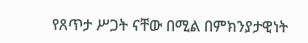የጸጥታ ሥጋት ናቸው በሚል በምክንያታዊነት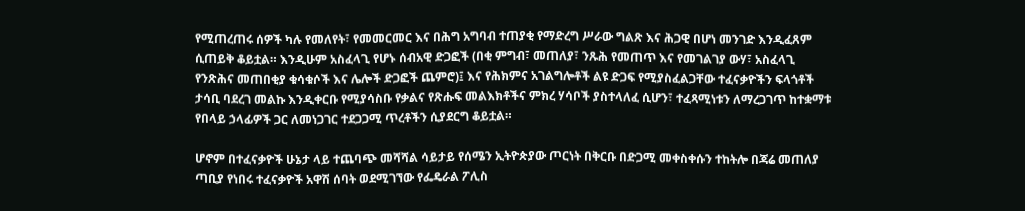የሚጠረጠሩ ሰዎች ካሉ የመለየት፣ የመመርመር እና በሕግ አግባብ ተጠያቂ የማድረግ ሥራው ግልጽ እና ሕጋዊ በሆነ መንገድ እንዲፈጸም ሲጠይቅ ቆይቷል። እንዲሁም አስፈላጊ የሆኑ ሰብአዊ ድጋፎች (በቂ ምግብ፣ መጠለያ፣ ንጹሕ የመጠጥ እና የመገልገያ ውሃ፣ አስፈላጊ የንጽሕና መጠበቂያ ቁሳቁሶች እና ሌሎች ድጋፎች ጨምሮ)፤ እና የሕክምና አገልግሎቶች ልዩ ድጋፍ የሚያስፈልጋቸው ተፈናቃዮችን ፍላጎቶች ታሳቢ ባደረገ መልኩ እንዲቀርቡ የሚያሳስቡ የቃልና የጽሑፍ መልእክቶችና ምክረ ሃሳቦች ያስተላለፈ ሲሆን፣ ተፈጻሚነቱን ለማረጋገጥ ከተቋማቱ የበላይ ኃላፊዎች ጋር ለመነጋገር ተደጋጋሚ ጥረቶችን ሲያደርግ ቆይቷል።

ሆኖም በተፈናቃዮች ሁኔታ ላይ ተጨባጭ መሻሻል ሳይታይ የሰሜን ኢትዮጵያው ጦርነት በቅርቡ በድጋሚ መቀስቀሱን ተከትሎ በጃሬ መጠለያ ጣቢያ የነበሩ ተፈናቃዮች አዋሽ ሰባት ወደሚገኘው የፌዴራል ፖሊስ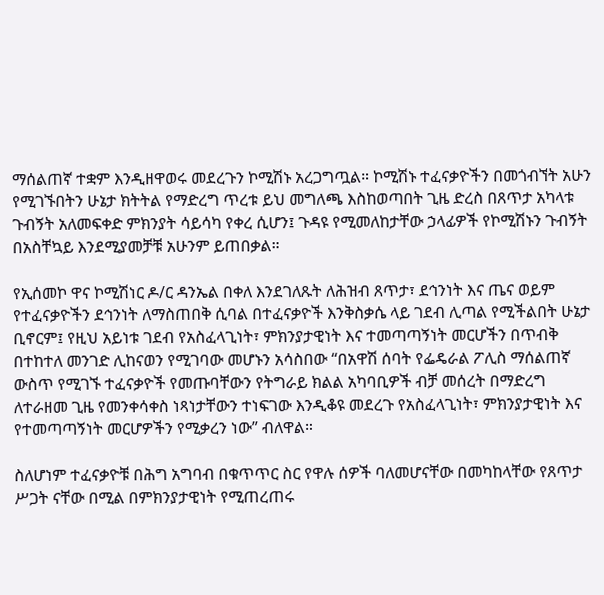ማሰልጠኛ ተቋም እንዲዘዋወሩ መደረጉን ኮሚሽኑ አረጋግጧል። ኮሚሽኑ ተፈናቃዮችን በመጎብኘት አሁን የሚገኙበትን ሁኔታ ክትትል የማድረግ ጥረቱ ይህ መግለጫ እስከወጣበት ጊዜ ድረስ በጸጥታ አካላቱ ጉብኝት አለመፍቀድ ምክንያት ሳይሳካ የቀረ ሲሆን፤ ጉዳዩ የሚመለከታቸው ኃላፊዎች የኮሚሽኑን ጉብኝት በአስቸኳይ እንደሚያመቻቹ አሁንም ይጠበቃል።

የኢሰመኮ ዋና ኮሚሽነር ዶ/ር ዳንኤል በቀለ እንደገለጹት ለሕዝብ ጸጥታ፣ ደኅንነት እና ጤና ወይም የተፈናቃዮችን ደኅንነት ለማስጠበቅ ሲባል በተፈናቃዮች እንቅስቃሴ ላይ ገደብ ሊጣል የሚችልበት ሁኔታ ቢኖርም፤ የዚህ አይነቱ ገደብ የአስፈላጊነት፣ ምክንያታዊነት እና ተመጣጣኝነት መርሆችን በጥብቅ በተከተለ መንገድ ሊከናወን የሚገባው መሆኑን አሳስበው “በአዋሽ ሰባት የፌዴራል ፖሊስ ማሰልጠኛ ውስጥ የሚገኙ ተፈናቃዮች የመጡባቸውን የትግራይ ክልል አካባቢዎች ብቻ መሰረት በማድረግ ለተራዘመ ጊዜ የመንቀሳቀስ ነጻነታቸውን ተነፍገው እንዲቆዩ መደረጉ የአስፈላጊነት፣ ምክንያታዊነት እና የተመጣጣኝነት መርሆዎችን የሚቃረን ነው” ብለዋል።

ስለሆነም ተፈናቃዮቹ በሕግ አግባብ በቁጥጥር ስር የዋሉ ሰዎች ባለመሆናቸው በመካከላቸው የጸጥታ ሥጋት ናቸው በሚል በምክንያታዊነት የሚጠረጠሩ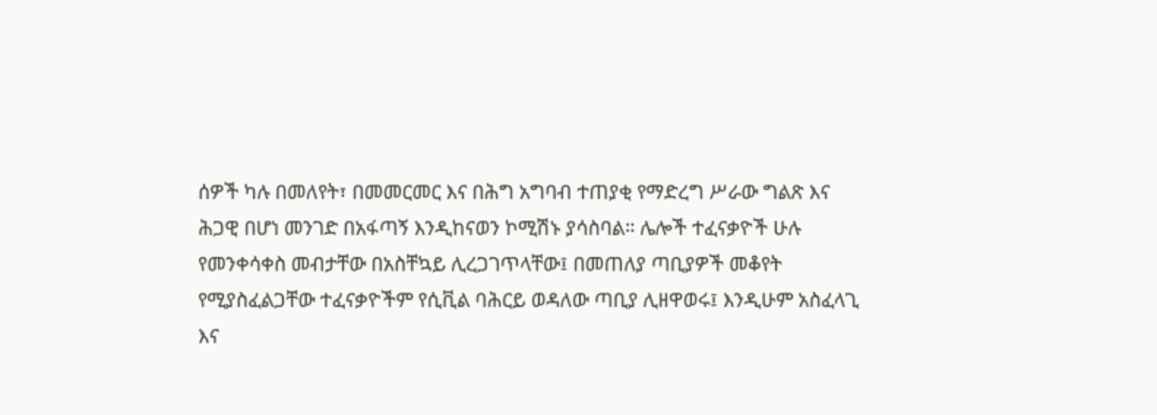ሰዎች ካሉ በመለየት፣ በመመርመር እና በሕግ አግባብ ተጠያቂ የማድረግ ሥራው ግልጽ እና ሕጋዊ በሆነ መንገድ በአፋጣኝ እንዲከናወን ኮሚሽኑ ያሳስባል። ሌሎች ተፈናቃዮች ሁሉ የመንቀሳቀስ መብታቸው በአስቸኳይ ሊረጋገጥላቸው፤ በመጠለያ ጣቢያዎች መቆየት የሚያስፈልጋቸው ተፈናቃዮችም የሲቪል ባሕርይ ወዳለው ጣቢያ ሊዘዋወሩ፤ እንዲሁም አስፈላጊ እና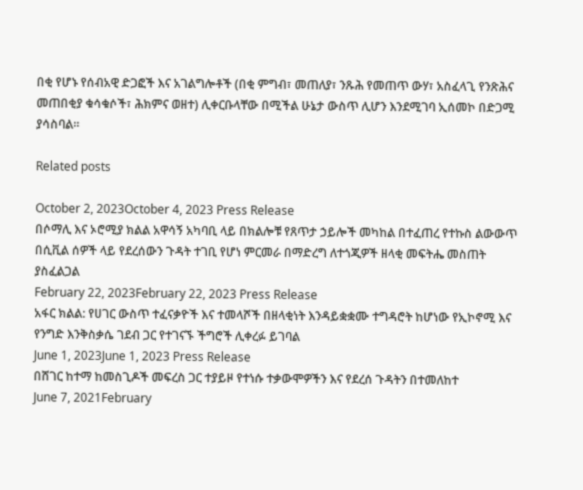በቂ የሆኑ የሰብአዊ ድጋፎች እና አገልግሎቶች (በቂ ምግብ፣ መጠለያ፣ ንጹሕ የመጠጥ ውሃ፣ አስፈላጊ የንጽሕና መጠበቂያ ቁሳቁሶች፣ ሕክምና ወዘተ) ሊቀርቡላቸው በሚችል ሁኔታ ውስጥ ሊሆን እንደሚገባ ኢሰመኮ በድጋሚ ያሳስባል።

Related posts

October 2, 2023October 4, 2023 Press Release
በሶማሊ እና ኦሮሚያ ክልል አዋሳኝ አካባቢ ላይ በክልሎቹ የጸጥታ ኃይሎች መካከል በተፈጠረ የተኩስ ልውውጥ በሲቪል ሰዎች ላይ የደረሰውን ጉዳት ተገቢ የሆነ ምርመራ በማድረግ ለተጎጂዎች ዘላቂ መፍትሔ መስጠት ያስፈልጋል
February 22, 2023February 22, 2023 Press Release
አፋር ክልል: የሀገር ውስጥ ተፈናቃዮች እና ተመላሾች በዘላቂነት እንዳይቋቋሙ ተግዳሮት ከሆነው የኢኮኖሚ እና የንግድ እንቅስቃሴ ገደብ ጋር የተገናኙ ችግሮች ሊቀረፉ ይገባል
June 1, 2023June 1, 2023 Press Release
በሸገር ከተማ ከመስጊዶች መፍረስ ጋር ተያይዞ የተነሱ ተቃውሞዎችን እና የደረሰ ጉዳትን በተመለከተ
June 7, 2021February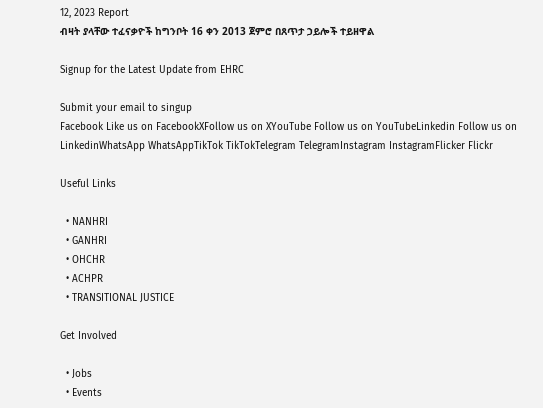12, 2023 Report
ብዛት ያላቸው ተፈናቃዮች ከግንቦት 16 ቀን 2013 ጀምሮ በጸጥታ ኃይሎች ተይዘዋል

Signup for the Latest Update from EHRC

Submit your email to singup
Facebook Like us on FacebookXFollow us on XYouTube Follow us on YouTubeLinkedin Follow us on LinkedinWhatsApp WhatsAppTikTok TikTokTelegram TelegramInstagram InstagramFlicker Flickr

Useful Links

  • NANHRI
  • GANHRI
  • OHCHR
  • ACHPR
  • TRANSITIONAL JUSTICE

Get Involved

  • Jobs
  • Events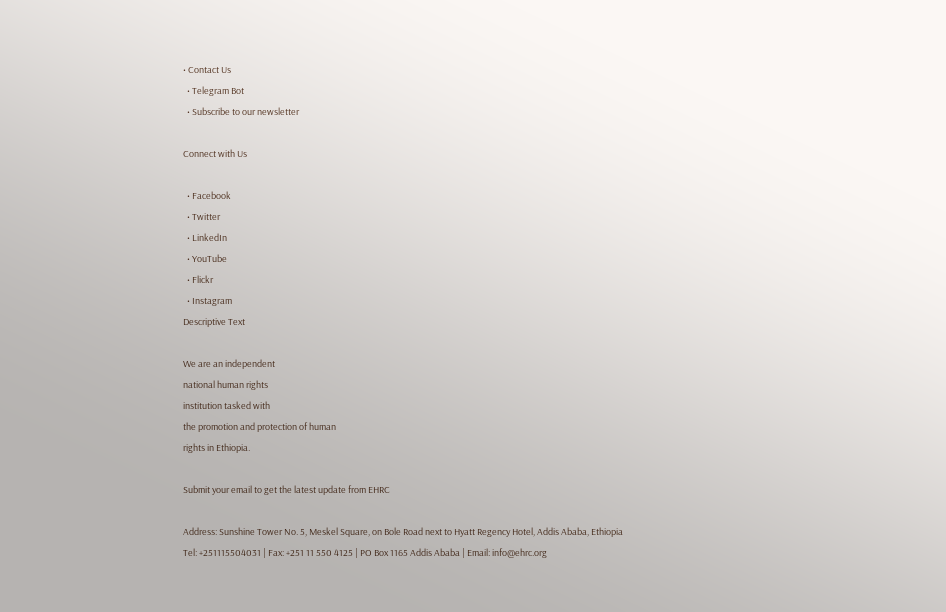• Contact Us
  • Telegram Bot
  • Subscribe to our newsletter

Connect with Us

  • Facebook
  • Twitter
  • LinkedIn
  • YouTube
  • Flickr
  • Instagram
Descriptive Text

We are an independent
national human rights
institution tasked with
the promotion and protection of human
rights in Ethiopia.

Submit your email to get the latest update from EHRC

Address: Sunshine Tower No. 5, Meskel Square, on Bole Road next to Hyatt Regency Hotel, Addis Ababa, Ethiopia
Tel: +251115504031 | Fax: +251 11 550 4125 | PO Box 1165 Addis Ababa | Email: info@ehrc.org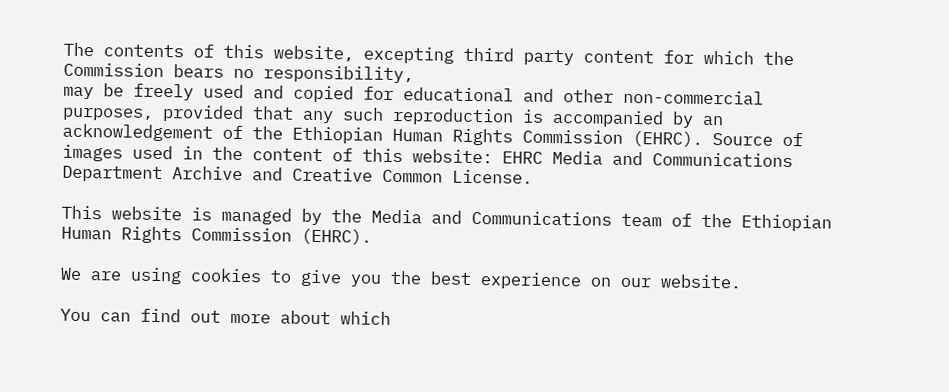The contents of this website, excepting third party content for which the Commission bears no responsibility,
may be freely used and copied for educational and other non-commercial purposes, provided that any such reproduction is accompanied by an acknowledgement of the Ethiopian Human Rights Commission (EHRC). Source of images used in the content of this website: EHRC Media and Communications Department Archive and Creative Common License.

This website is managed by the Media and Communications team of the Ethiopian Human Rights Commission (EHRC).

We are using cookies to give you the best experience on our website.

You can find out more about which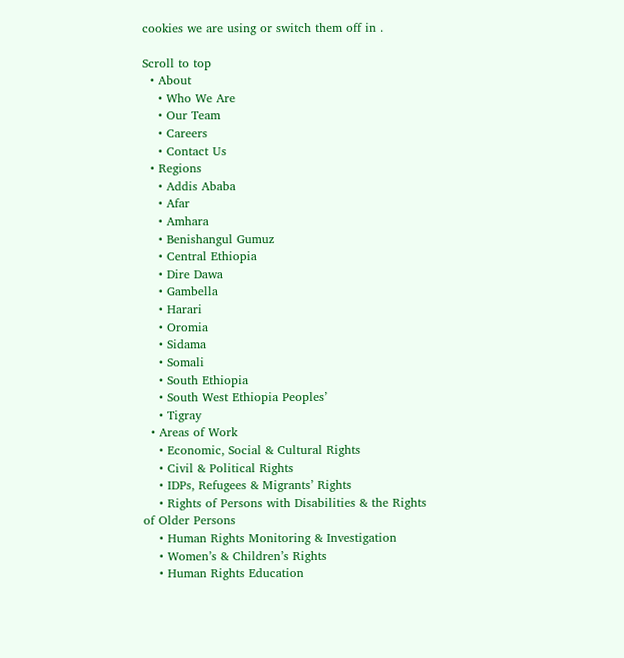cookies we are using or switch them off in .

Scroll to top
  • About
    • Who We Are
    • Our Team
    • Careers
    • Contact Us
  • Regions
    • Addis Ababa
    • Afar
    • Amhara
    • Benishangul Gumuz
    • Central Ethiopia
    • Dire Dawa
    • Gambella
    • Harari
    • Oromia
    • Sidama
    • Somali
    • South Ethiopia
    • South West Ethiopia Peoples’
    • Tigray
  • Areas of Work
    • Economic, Social & Cultural Rights
    • Civil & Political Rights
    • IDPs, Refugees & Migrants’ Rights
    • Rights of Persons with Disabilities & the Rights of Older Persons
    • Human Rights Monitoring & Investigation
    • Women’s & Children’s Rights
    • Human Rights Education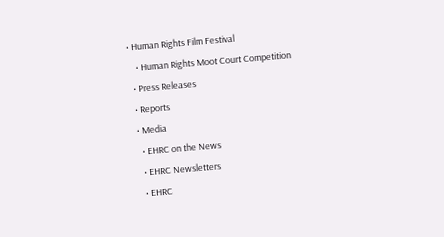• Human Rights Film Festival
    • Human Rights Moot Court Competition
  • Press Releases
  • Reports
  • Media
    • EHRC on the News
    • EHRC Newsletters
    • EHRC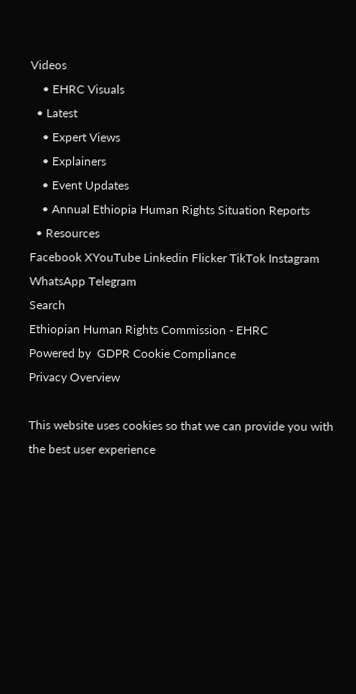Videos
    • EHRC Visuals
  • Latest
    • Expert Views
    • Explainers
    • Event Updates
    • Annual Ethiopia Human Rights Situation Reports
  • Resources
Facebook XYouTube Linkedin Flicker TikTok Instagram WhatsApp Telegram
Search
Ethiopian Human Rights Commission - EHRC
Powered by  GDPR Cookie Compliance
Privacy Overview

This website uses cookies so that we can provide you with the best user experience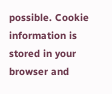possible. Cookie information is stored in your browser and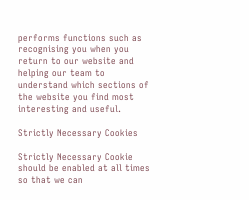performs functions such as recognising you when you return to our website and helping our team to understand which sections of the website you find most interesting and useful.

Strictly Necessary Cookies

Strictly Necessary Cookie should be enabled at all times so that we can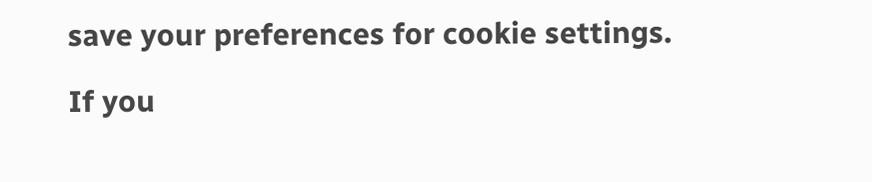save your preferences for cookie settings.

If you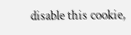disable this cookie,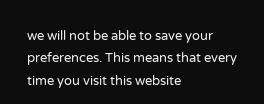we will not be able to save your preferences. This means that every time you visit this website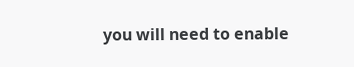you will need to enable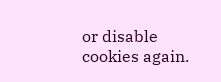or disable cookies again.